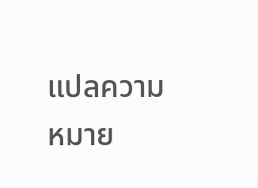แปลความหมาย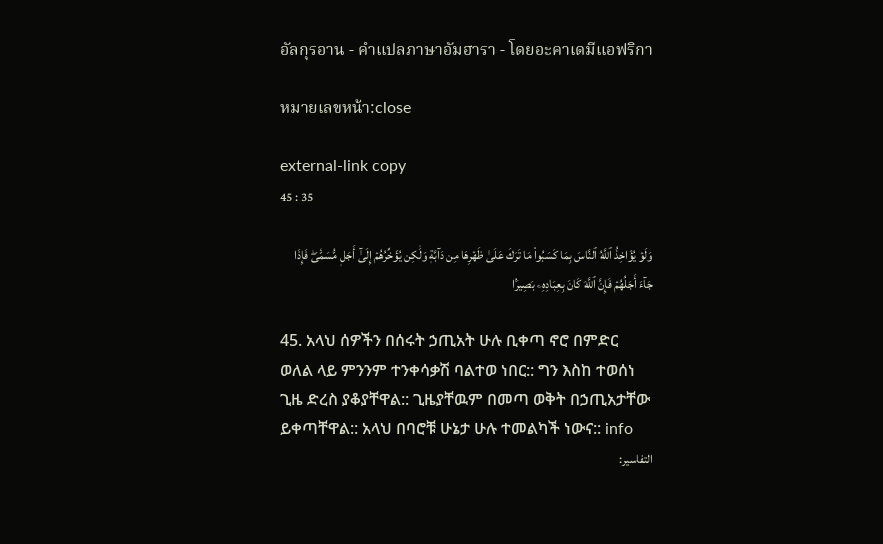อัลกุรอาน - คำแปลภาษาอัมฮารา - โดยอะคาเดมีแอฟริกา

หมายเลขหน้า:close

external-link copy
45 : 35

وَلَوۡ يُؤَاخِذُ ٱللَّهُ ٱلنَّاسَ بِمَا كَسَبُواْ مَا تَرَكَ عَلَىٰ ظَهۡرِهَا مِن دَآبَّةٖ وَلَٰكِن يُؤَخِّرُهُمۡ إِلَىٰٓ أَجَلٖ مُّسَمّٗىۖ فَإِذَا جَآءَ أَجَلُهُمۡ فَإِنَّ ٱللَّهَ كَانَ بِعِبَادِهِۦ بَصِيرَۢا

45. አላህ ሰዎችን በሰሩት ኃጢአት ሁሉ ቢቀጣ ኖሮ በምድር ወለል ላይ ምንንም ተንቀሳቃሽ ባልተወ ነበር:: ግን እስከ ተወሰነ ጊዜ ድረስ ያቆያቸዋል:: ጊዜያቸዉም በመጣ ወቅት በኃጢአታቸው ይቀጣቸዋል:: አላህ በባሮቹ ሁኔታ ሁሉ ተመልካች ነውና:: info
التفاسير: